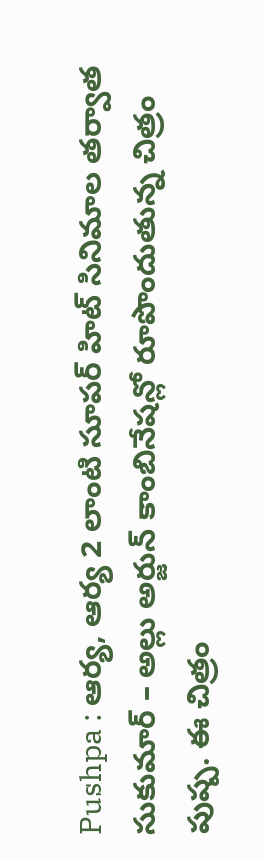Pushpa : ఆర్య, ఆర్య 2 లాంటి సూపర్ హిట్ సినిమాల తర్వాత సుకుమార్ – అల్లు అర్జున్ కాంబినేషన్లో రూపొందుతున్న చిత్రం పుష్ప. ఈ చిత్రం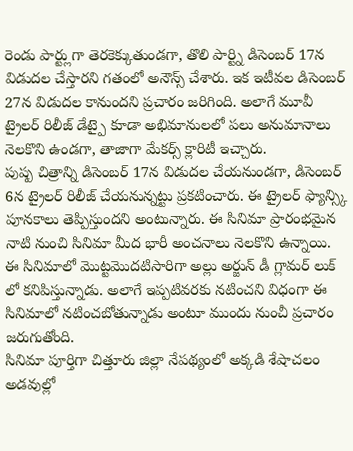రెండు పార్ట్లుగా తెరకెక్కుతుండగా, తొలి పార్ట్ని డిసెంబర్ 17న విడుదల చేస్తారని గతంలో అనౌన్స్ చేశారు. ఇక ఇటీవల డిసెంబర్ 27న విడుదల కానుందని ప్రచారం జరిగింది. అలాగే మూవీ ట్రైలర్ రిలీజ్ డేట్పై కూడా అభిమానులలో పలు అనుమానాలు నెలకొని ఉండగా, తాజాగా మేకర్స్ క్లారిటీ ఇచ్చారు.
పుష్ప చిత్రాన్ని డిసెంబర్ 17న విడుదల చేయనుండగా, డిసెంబర్ 6న ట్రైలర్ రిలీజ్ చేయనున్నట్టు ప్రకటించారు. ఈ ట్రైలర్ ఫ్యాన్స్కి పూనకాలు తెప్పిస్తుందని అంటున్నారు. ఈ సినిమా ప్రారంభమైన నాటి నుంచి సినిమా మీద భారీ అంచనాలు నెలకొని ఉన్నాయి. ఈ సినిమాలో మొట్టమొదటిసారిగా అల్లు అర్జున్ డీ గ్లామర్ లుక్ లో కనిపిస్తున్నాడు. అలాగే ఇప్పటివరకు నటించని విధంగా ఈ సినిమాలో నటించబోతున్నాడు అంటూ ముందు నుంచీ ప్రచారం జరుగుతోంది.
సినిమా పూర్తిగా చిత్తూరు జిల్లా నేపథ్యంలో అక్కడి శేషాచలం అడవుల్లో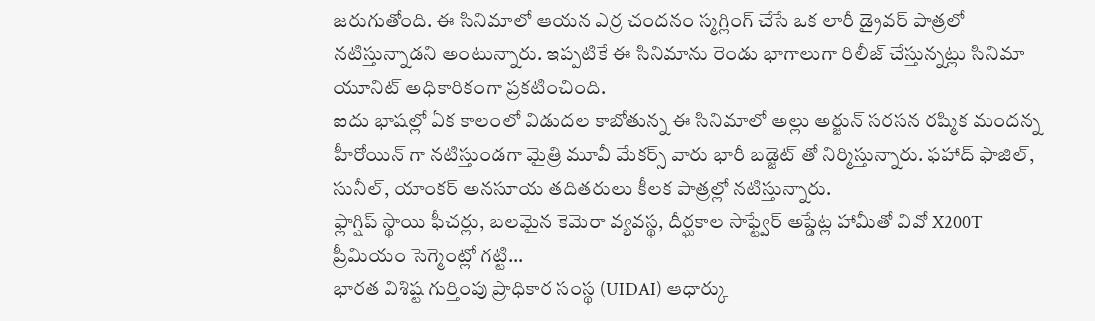జరుగుతోంది. ఈ సినిమాలో ఆయన ఎర్ర చందనం స్మగ్లింగ్ చేసే ఒక లారీ డ్రైవర్ పాత్రలో నటిస్తున్నాడని అంటున్నారు. ఇప్పటికే ఈ సినిమాను రెండు భాగాలుగా రిలీజ్ చేస్తున్నట్లు సినిమా యూనిట్ అధికారికంగా ప్రకటించింది.
ఐదు భాషల్లో ఏక కాలంలో విడుదల కాబోతున్న ఈ సినిమాలో అల్లు అర్జున్ సరసన రష్మిక మందన్న హీరోయిన్ గా నటిస్తుండగా మైత్రి మూవీ మేకర్స్ వారు భారీ బడ్జెట్ తో నిర్మిస్తున్నారు. ఫహాద్ ఫాజిల్, సునీల్, యాంకర్ అనసూయ తదితరులు కీలక పాత్రల్లో నటిస్తున్నారు.
ఫ్లాగ్షిప్ స్థాయి ఫీచర్లు, బలమైన కెమెరా వ్యవస్థ, దీర్ఘకాల సాఫ్ట్వేర్ అప్డేట్ల హామీతో వివో X200T ప్రీమియం సెగ్మెంట్లో గట్టి…
భారత విశిష్ట గుర్తింపు ప్రాధికార సంస్థ (UIDAI) ఆధార్కు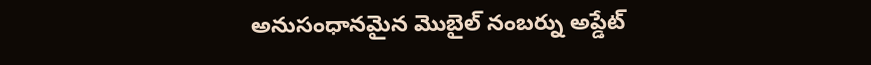అనుసంధానమైన మొబైల్ నంబర్ను అప్డేట్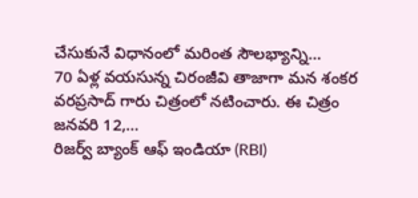చేసుకునే విధానంలో మరింత సౌలభ్యాన్ని…
70 ఏళ్ల వయసున్న చిరంజీవి తాజాగా మన శంకర వరప్రసాద్ గారు చిత్రంలో నటించారు. ఈ చిత్రం జనవరి 12,…
రిజర్వ్ బ్యాంక్ ఆఫ్ ఇండియా (RBI)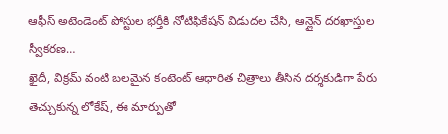ఆఫీస్ అటెండెంట్ పోస్టుల భర్తీకి నోటిఫికేషన్ విడుదల చేసి, ఆన్లైన్ దరఖాస్తుల స్వీకరణ…
ఖైదీ, విక్రమ్ వంటి బలమైన కంటెంట్ ఆధారిత చిత్రాలు తీసిన దర్శకుడిగా పేరు తెచ్చుకున్న లోకేష్, ఈ మార్పుతో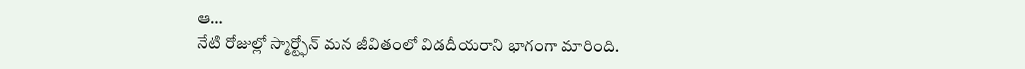ఆ…
నేటి రోజుల్లో స్మార్ట్ఫోన్ మన జీవితంలో విడదీయరాని భాగంగా మారింది.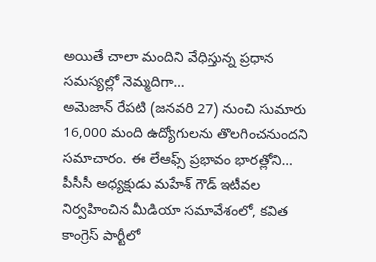అయితే చాలా మందిని వేధిస్తున్న ప్రధాన సమస్యల్లో నెమ్మదిగా…
అమెజాన్ రేపటి (జనవరి 27) నుంచి సుమారు 16,000 మంది ఉద్యోగులను తొలగించనుందని సమాచారం. ఈ లేఆఫ్స్ ప్రభావం భారత్లోని…
పీసీసీ అధ్యక్షుడు మహేశ్ గౌడ్ ఇటీవల నిర్వహించిన మీడియా సమావేశంలో, కవిత కాంగ్రెస్ పార్టీలో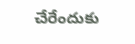చేరేందుకు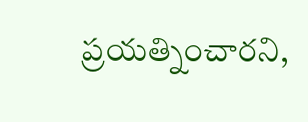ప్రయత్నించారని,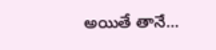అయితే తానే…